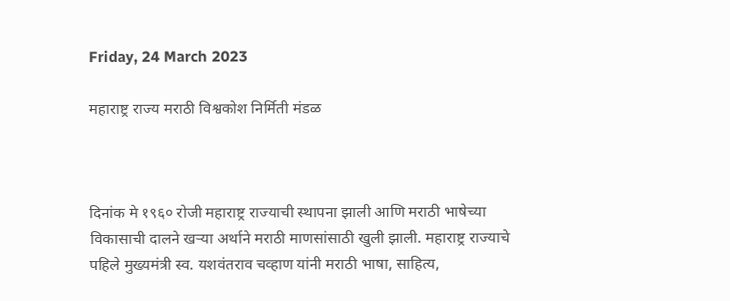Friday, 24 March 2023

महाराष्ट्र राज्य मराठी विश्वकोश निर्मिती मंडळ



दिनांक मे १९६० रोजी महाराष्ट्र राज्याची स्थापना झाली आणि मराठी भाषेच्या विकासाची दालने खऱ्या अर्थाने मराठी माणसांसाठी खुली झाली. महाराष्ट्र राज्याचे पहिले मुख्यमंत्री स्व. यशवंतराव चव्हाण यांनी मराठी भाषा, साहित्य,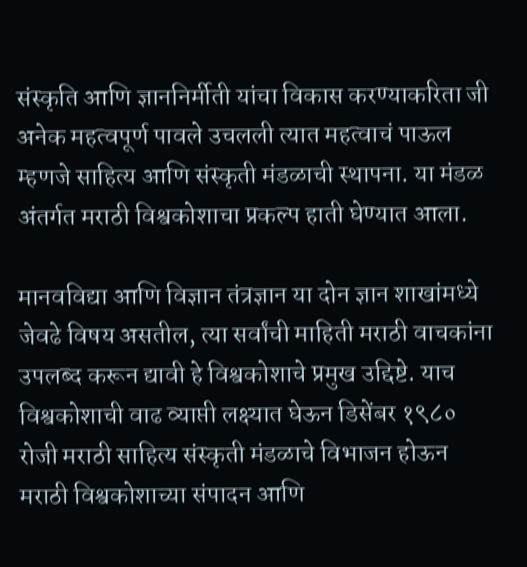संस्कृति आणि ज्ञाननिर्मीती यांचा विकास करण्याकरिता जी अनेक महत्वपूर्ण पावले उचलली त्यात महत्वाचं पाऊल म्हणजे साहित्य आणि संस्कृती मंडळाची स्थापना. या मंडळ अंतर्गत मराठी विश्वकोशाचा प्रकल्प हाती घेण्यात आला.

मानवविद्या आणि विज्ञान तंत्रज्ञान या दोन ज्ञान शाखांमध्ये जेवढे विषय असतील, त्या सर्वांची माहिती मराठी वाचकांना उपलब्द करून द्यावी हे विश्वकोशाचे प्रमुख उद्दिष्टे. याच विश्वकोशाची वाढ व्याप्ती लक्ष्यात घेऊन डिसेंबर १९८० रोजी मराठी साहित्य संस्कृती मंडळाचे विभाजन होऊन मराठी विश्वकोशाच्या संपादन आणि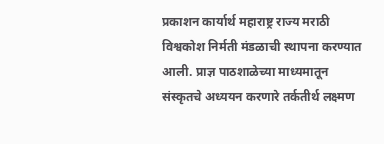प्रकाशन कार्यार्थ महाराष्ट्र राज्य मराठी विश्वकोश निर्मती मंडळाची स्थापना करण्यात आली. प्राज्ञ पाठशाळेच्या माध्यमातून संस्कृतचे अध्ययन करणारे तर्कतीर्थ लक्ष्मण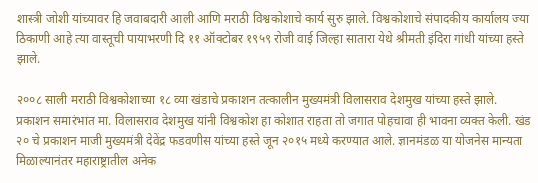शास्त्री जोशी यांच्यावर हि जवाबदारी आली आणि मराठी विश्वकोशाचे कार्य सुरु झाले. विश्वकोशाचे संपादकीय कार्यालय ज्या ठिकाणी आहे त्या वास्तूची पायाभरणी दि ११ ऑक्टोबर १९५९ रोजी वाई जिल्हा सातारा येथे श्रीमती इंदिरा गांधी यांच्या हस्ते झाले.

२००८ साली मराठी विश्वकोशाच्या १८ व्या खंडाचे प्रकाशन तत्कालीन मुख्यमंत्री विलासराव देशमुख यांच्या हस्ते झाले. प्रकाशन समारंभात मा. विलासराव देशमुख यांनी विश्वकोश हा कोशात राहता तो जगात पोहचावा ही भावना व्यक्त केली. खंड २० चे प्रकाशन माजी मुख्यमंत्री देवेंद्र फडवणीस यांच्या हस्ते जून २०१५ मध्ये करण्यात आले. ज्ञानमंडळ या योजनेस मान्यता मिळाल्यानंतर महाराष्ट्रातील अनेक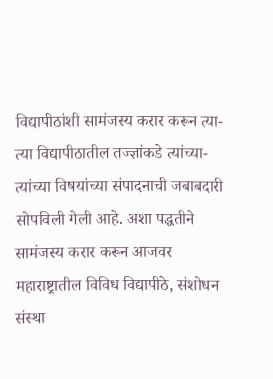विद्यापीठांशी सामंजस्य करार करून त्या-त्या विद्यापीठातील तज्ज्ञांकडे त्यांच्या-त्यांच्या विषयांच्या संपादनाची जबाबदारी सोपविली गेली आहे. अशा पद्धतीने सामंजस्य करार करून आजवर महाराष्ट्रातील विविध विद्यापीठे, संशोधन संस्था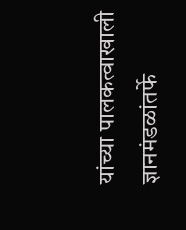यांच्या पालकत्वाखाली ज्ञानमंडळांतर्फे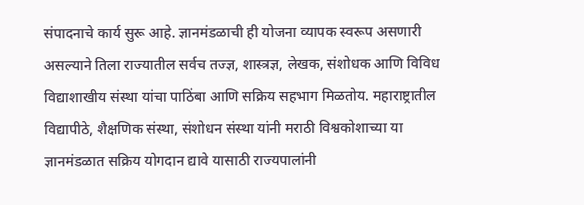संपादनाचे कार्य सुरू आहे. ज्ञानमंडळाची ही योजना व्यापक स्वरूप असणारी असल्याने तिला राज्यातील सर्वच तज्ज्ञ, शास्त्रज्ञ, लेखक, संशोधक आणि विविध विद्याशाखीय संस्था यांचा पाठिंबा आणि सक्रिय सहभाग मिळतोय. महाराष्ट्रातील विद्यापीठे, शैक्षणिक संस्था, संशोधन संस्था यांनी मराठी विश्वकोशाच्या या ज्ञानमंडळात सक्रिय योगदान द्यावे यासाठी राज्यपालांनी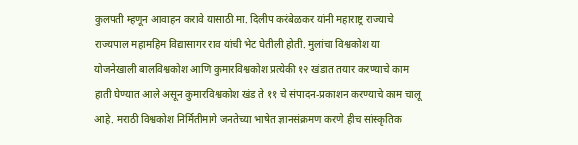कुलपती म्हणून आवाहन करावे यासाठी मा. दिलीप करंबेळकर यांनी महाराष्ट्र राज्याचे राज्यपाल महामहिम विद्यासागर राव यांची भेट घेतीली होती. मुलांचा विश्वकोश या योजनेखाली बालविश्वकोश आणि कुमारविश्वकोश प्रत्येकी १२ खंडात तयार करण्याचे काम हाती घेण्यात आले असून कुमारविश्वकोश खंड ते ११ चे संपादन-प्रकाशन करण्याचे काम चालू आहे. मराठी विश्वकोश निर्मितीमागे जनतेच्या भाषेत ज्ञानसंक्रमण करणे हीच सांस्कृतिक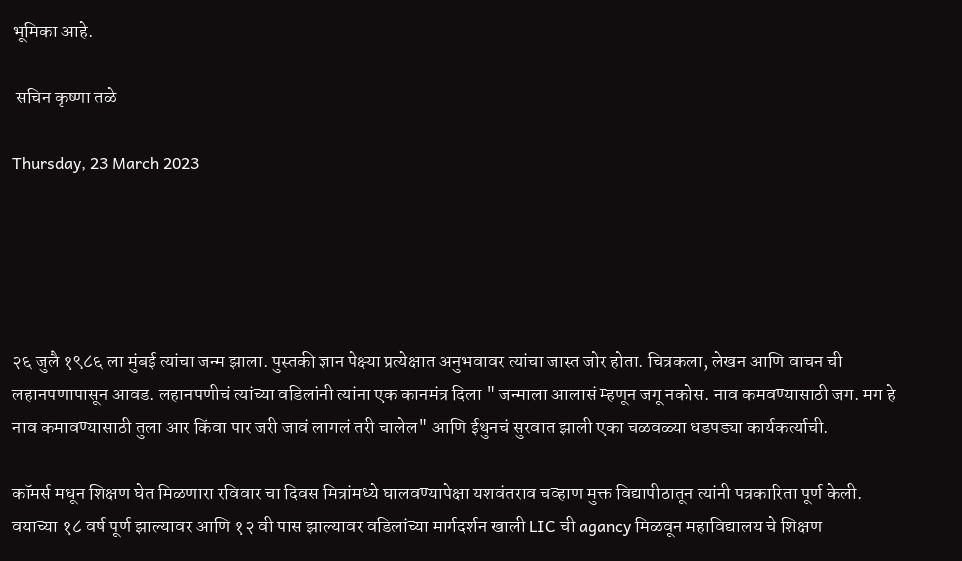भूमिका आहे.

 सचिन कृष्णा तळे

Thursday, 23 March 2023





२६ जुलै १९८६ ला मुंबई त्यांचा जन्म झाला. पुस्तकी ज्ञान पेक्ष्या प्रत्येक्षात अनुभवावर त्यांचा जास्त जोर होता. चित्रकला, लेखन आणि वाचन ची लहानपणापासून आवड. लहानपणीचं त्यांच्या वडिलांनी त्यांना एक कानमंत्र दिला " जन्माला आलासं म्हणून जगू नकोस. नाव कमवण्यासाठी जग. मग हे नाव कमावण्यासाठी तुला आर किंवा पार जरी जावं लागलं तरी चालेल" आणि ईथुनचं सुरवात झाली एका चळवळ्या धडपड्या कार्यकर्त्याची.

कॉमर्स मधून शिक्षण घेत मिळणारा रविवार चा दिवस मित्रांमध्ये घालवण्यापेक्षा यशवंतराव चव्हाण मुक्त विद्यापीठातून त्यांनी पत्रकारिता पूर्ण केली. वयाच्या १८ वर्ष पूर्ण झाल्यावर आणि १२ वी पास झाल्यावर वडिलांच्या मार्गदर्शन खाली LIC ची agancy मिळवून महाविद्यालय चे शिक्षण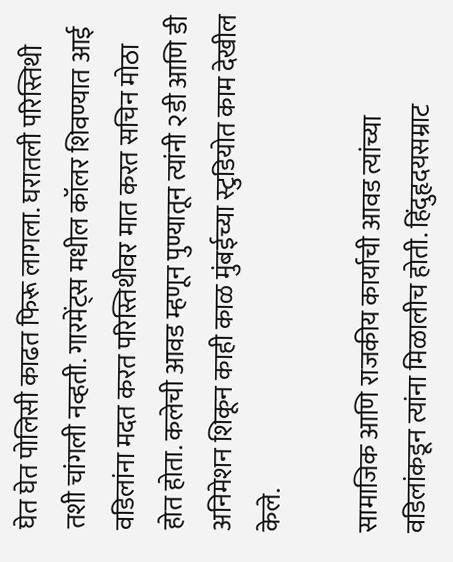घेत घेत पोलिसी काढत फिरू लागला. घरातली परिस्तिथी तशी चांगली नव्हती. गारमेंट्स मधील कॉलर शिवण्यात आई वडिलांना मदत करत परिस्तिथीवर मात करत सचिन मोठा होत होता. कलेची आवड म्हणून पुण्यातून त्यांनी २डी आणि डी अनिमेशन शिकून काही काळ मुंबईच्या स्टुडियोत काम देखील केले.

सामाजिक आणि राजकीय कार्याची आवड त्यांच्या वडिलांकडून त्यांना मिळालीच होती. हिंदुहृदयसम्राट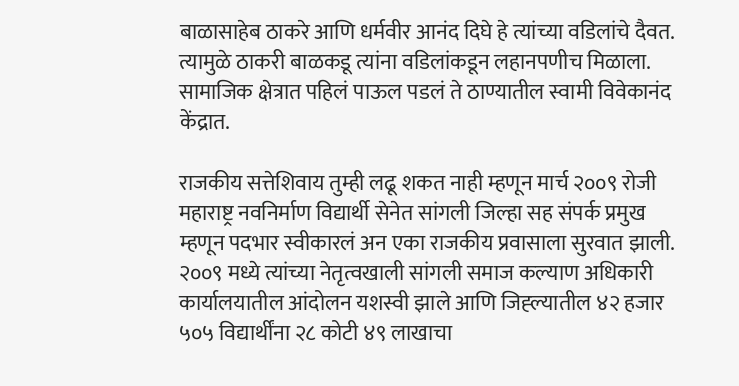बाळासाहेब ठाकरे आणि धर्मवीर आनंद दिघे हे त्यांच्या वडिलांचे दैवत. त्यामुळे ठाकरी बाळकडू त्यांना वडिलांकडून लहानपणीच मिळाला. सामाजिक क्षेत्रात पहिलं पाऊल पडलं ते ठाण्यातील स्वामी विवेकानंद केंद्रात.

राजकीय सत्तेशिवाय तुम्ही लढू शकत नाही म्हणून मार्च २००९ रोजी महाराष्ट्र नवनिर्माण विद्यार्थी सेनेत सांगली जिल्हा सह संपर्क प्रमुख म्हणून पदभार स्वीकारलं अन एका राजकीय प्रवासाला सुरवात झाली. २००९ मध्ये त्यांच्या नेतृत्वखाली सांगली समाज कल्याण अधिकारी कार्यालयातील आंदोलन यशस्वी झाले आणि जिह्ल्यातील ४२ हजार ५०५ विद्यार्थींना २८ कोटी ४९ लाखाचा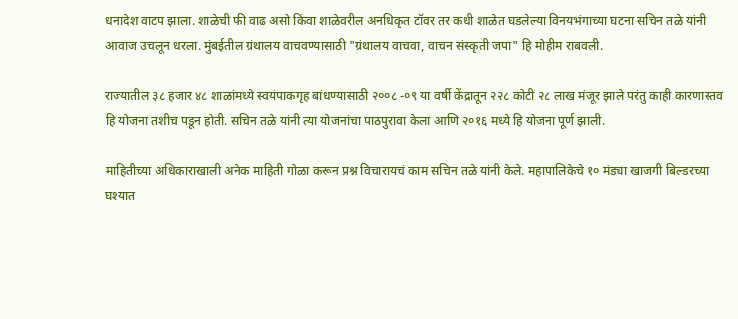धनादेश वाटप झाला. शाळेची फी वाढ असो किंवा शाळेवरील अनधिकृत टॉवर तर कधी शाळेत घडलेल्या विनयभंगाच्या घटना सचिन तळे यांनी आवाज उचलून धरला. मुंबईतील ग्रंथालय वाचवण्यासाठी "ग्रंथालय वाचवा, वाचन संस्कृती जपा" हि मोहीम राबवली.

राज्यातील ३८ हजार ४८ शाळांमध्ये स्वयंपाकगृह बांधण्यासाठी २००८ -०९ या वर्षी केंद्रातून २२८ कोटी २८ लाख मंजूर झाले परंतु काही कारणास्तव हि योजना तशीच पडून होती. सचिन तळे यांनी त्या योजनांचा पाठपुरावा केला आणि २०१६ मध्ये हि योजना पूर्ण झाली.

माहितीच्या अधिकाराखाली अनेक माहिती गोळा करून प्रश्न विचारायचं काम सचिन तळे यांनी केले. महापालिकेचे १० मंड्या खाजगी बिल्डरच्या घश्यात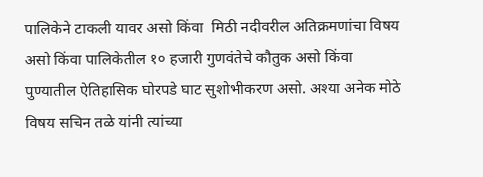पालिकेने टाकली यावर असो किंवा  मिठी नदीवरील अतिक्रमणांचा विषय असो किंवा पालिकेतील १० हजारी गुणवंतेचे कौतुक असो किंवा पुण्यातील ऐतिहासिक घोरपडे घाट सुशोभीकरण असो. अश्या अनेक मोठे विषय सचिन तळे यांनी त्यांच्या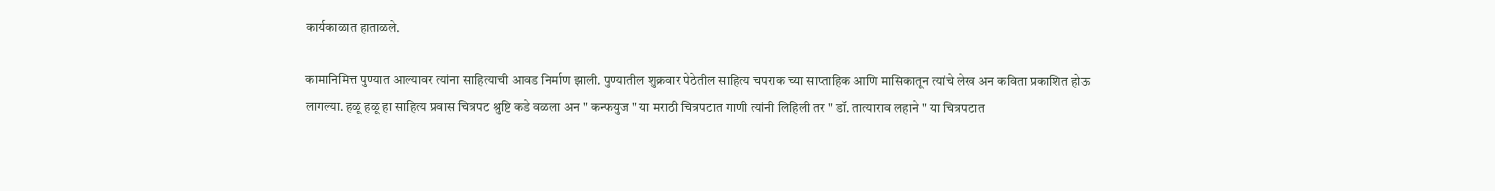कार्यकाळात हाताळले.

कामानिमित्त पुण्यात आल्यावर त्यांना साहित्याची आवड निर्माण झाली. पुण्यातील शुक्रवार पेठेतील साहित्य चपराक च्या साप्ताहिक आणि मासिकातून त्यांचे लेख अन कविता प्रकाशित होऊ लागल्या. हळू हळू हा साहित्य प्रवास चित्रपट श्रुष्टि कडे वळला अन " कन्फयुज " या मराठी चित्रपटात गाणी त्यांनी लिहिली तर " डॉ. तात्याराव लहाने " या चित्रपटात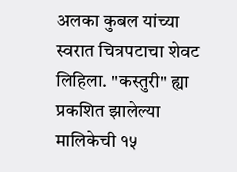अलका कुबल यांच्या स्वरात चित्रपटाचा शेवट लिहिला. "कस्तुरी" ह्या प्रकशित झालेल्या मालिकेची १५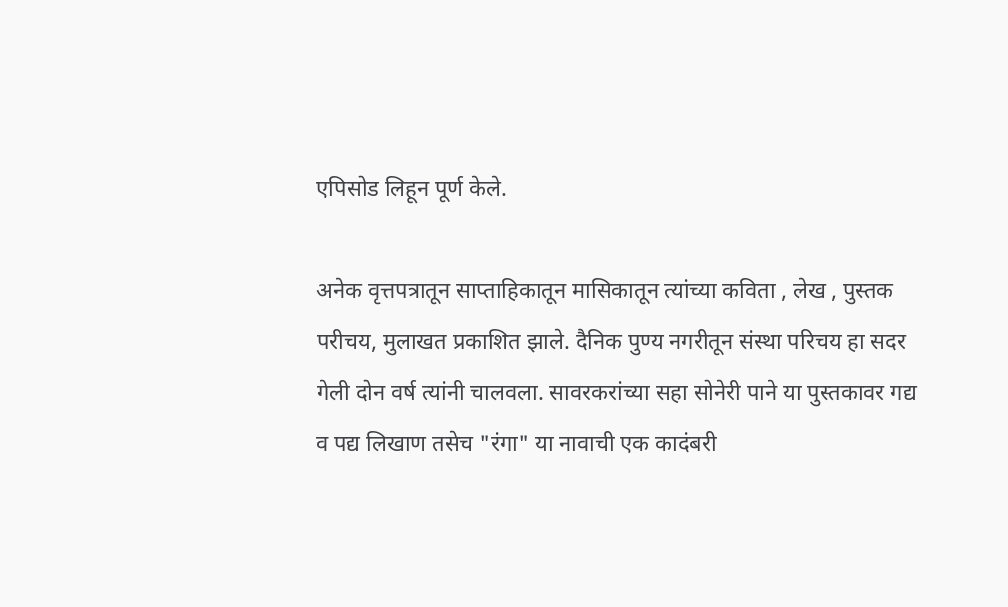एपिसोड लिहून पूर्ण केले.

अनेक वृत्तपत्रातून साप्ताहिकातून मासिकातून त्यांच्या कविता , लेख , पुस्तक परीचय, मुलाखत प्रकाशित झाले. दैनिक पुण्य नगरीतून संस्था परिचय हा सदर गेली दोन वर्ष त्यांनी चालवला. सावरकरांच्या सहा सोनेरी पाने या पुस्तकावर गद्य व पद्य लिखाण तसेच "रंगा" या नावाची एक कादंबरी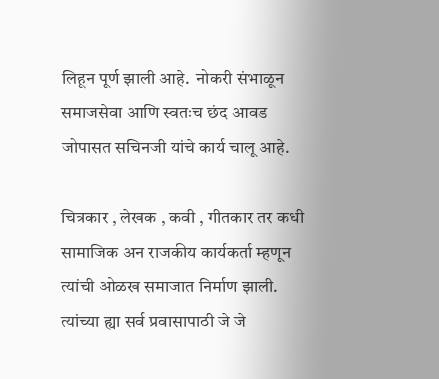लिहून पूर्ण झाली आहे.  नोकरी संभाळून समाजसेवा आणि स्वतःच छंद आवड जोपासत सचिनजी यांचे कार्य चालू आहे.

चित्रकार , लेखक , कवी , गीतकार तर कधी सामाजिक अन राजकीय कार्यकर्ता म्हणून त्यांची ओळख समाजात निर्माण झाली. त्यांच्या ह्या सर्व प्रवासापाठी जे जे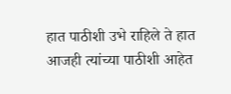हात पाठीशी उभे राहिले ते हात आजही त्यांच्या पाठीशी आहेत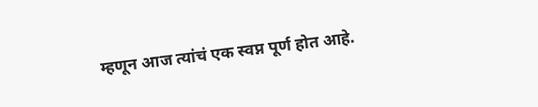म्हणून आज त्यांचं एक स्वप्न पूर्ण होत आहे.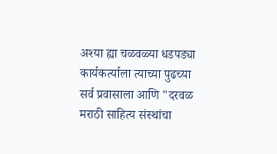अश्या ह्या चळवळ्या धडपड्या कार्यकर्त्याला त्याच्या पुढच्या सर्व प्रवासाला आणि "दरवळ मराठी साहित्य संस्थांचा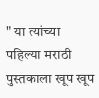" या त्यांच्या पहिल्या मराठी पुस्तकाला खूप खूप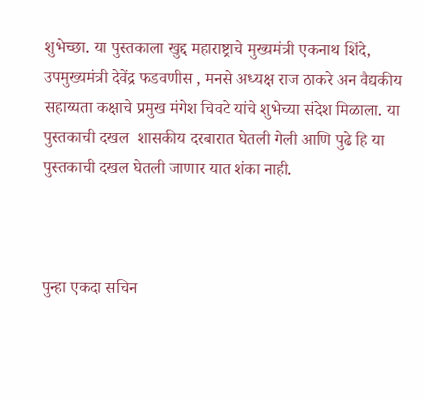शुभेच्छा. या पुस्तकाला खुद्द महाराष्ट्राचे मुख्यमंत्री एकनाथ शिंदे, उपमुख्यमंत्री देवेंद्र फडवणीस , मनसे अध्यक्ष राज ठाकरे अन वैद्यकीय सहाय्यता कक्षाचे प्रमुख मंगेश चिवटे यांचे शुभेच्या संदेश मिळाला. या पुस्तकाची दखल  शासकीय दरबारात घेतली गेली आणि पुढे हि या पुस्तकाची दखल घेतली जाणार यात शंका नाही.



पुन्हा एकदा सचिन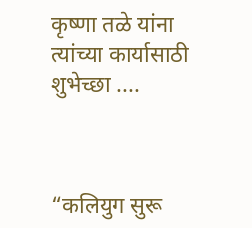कृष्णा तळे यांना त्यांच्या कार्यासाठी शुभेच्छा ....



“कलियुग सुरू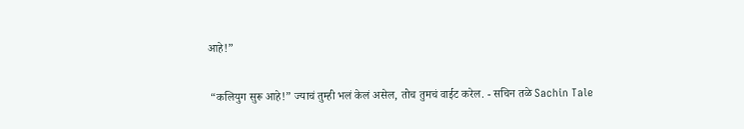आहे!”

 “कलियुग सुरू आहे!” ज्याचं तुम्ही भलं केलं असेल, तोच तुमचं वाईट करेल. - सचिन तळे Sachin Tale